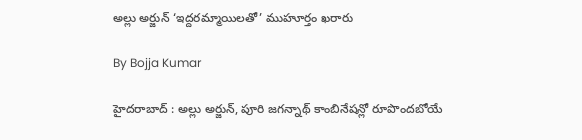అల్లు అర్జున్ ‘ఇద్దరమ్మాయిలతో’ ముహూర్తం ఖరారు

By Bojja Kumar

హైదరాబాద్ : అల్లు అర్జున్, పూరి జగన్నాథ్ కాంబినేషన్లో రూపొందబోయే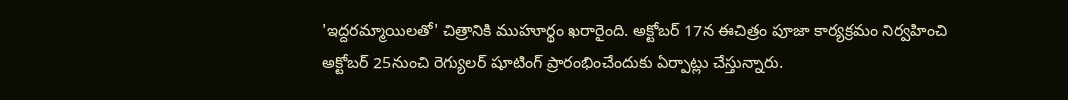'ఇద్దరమ్మాయిలతో' చిత్రానికి ముహూర్థం ఖరారైంది. అక్టోబర్ 17న ఈచిత్రం పూజా కార్యక్రమం నిర్వహించి అక్టోబర్ 25నుంచి రెగ్యులర్ షూటింగ్ ప్రారంభించేందుకు ఏర్పాట్లు చేస్తున్నారు.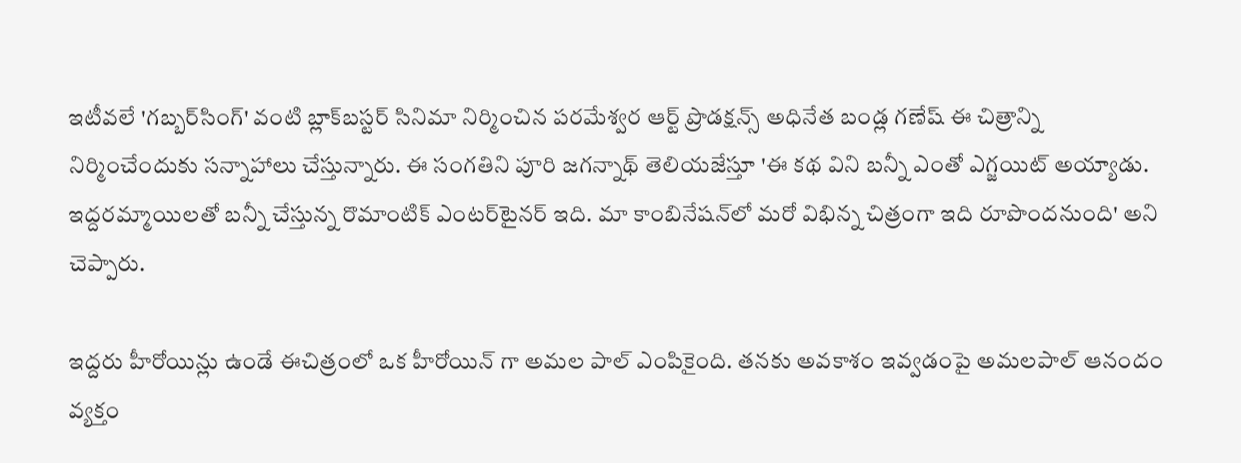ఇటీవలే 'గబ్బర్‌సింగ్‌' వంటి బ్లాక్‌బస్టర్‌ సినిమా నిర్మించిన పరమేశ్వర ఆర్ట్‌ ప్రొడక్షన్స్‌ అధినేత బండ్ల గణేష్‌ ఈ చిత్రాన్ని నిర్మించేందుకు సన్నాహాలు చేస్తున్నారు. ఈ సంగతిని పూరి జగన్నాథ్‌ తెలియజేస్తూ 'ఈ కథ విని బన్నీ ఎంతో ఎగ్జయిట్‌ అయ్యాడు. ఇద్దరమ్మాయిలతో బన్నీ చేస్తున్న రొమాంటిక్‌ ఎంటర్‌టైనర్‌ ఇది. మా కాంబినేషన్‌లో మరో విభిన్న చిత్రంగా ఇది రూపొందనుంది' అని చెప్పారు.

ఇద్దరు హీరోయిన్లు ఉండే ఈచిత్రంలో ఒక హీరోయిన్ గా అమల పాల్ ఎంపికైంది. తనకు అవకాశం ఇవ్వడంపై అమలపాల్ ఆనందం వ్యక్తం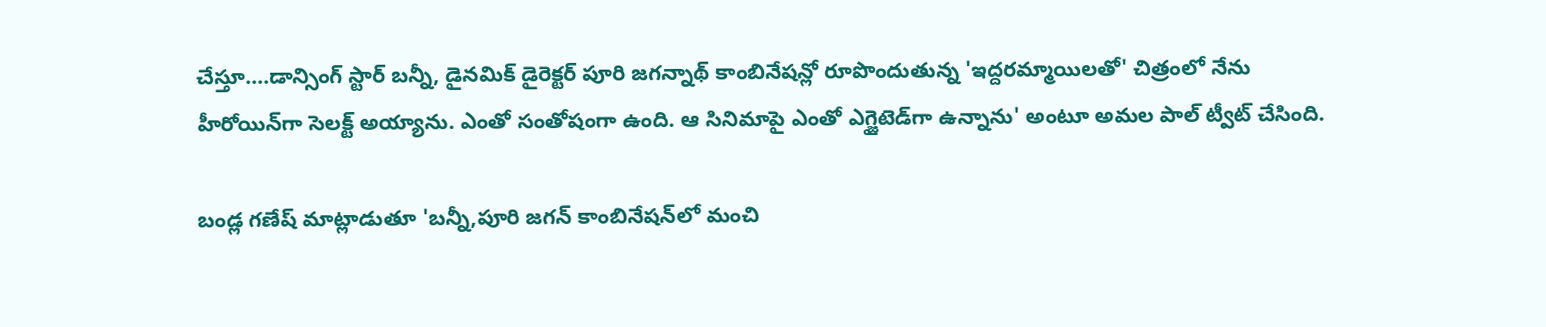చేస్తూ....డాన్సింగ్ స్టార్ బన్నీ, డైనమిక్ డైరెక్టర్ పూరి జగన్నాథ్ కాంబినేషన్లో రూపొందుతున్న 'ఇద్దరమ్మాయిలతో' చిత్రంలో నేను హీరోయిన్‌గా సెలక్ట్ అయ్యాను. ఎంతో సంతోషంగా ఉంది. ఆ సినిమాపై ఎంతో ఎగ్జైటెడ్‍‌గా ఉన్నాను' అంటూ అమల పాల్ ట్వీట్ చేసింది.

బండ్ల గణేష్‌ మాట్లాడుతూ 'బన్నీ,పూరి జగన్‌ కాంబినేషన్‌లో మంచి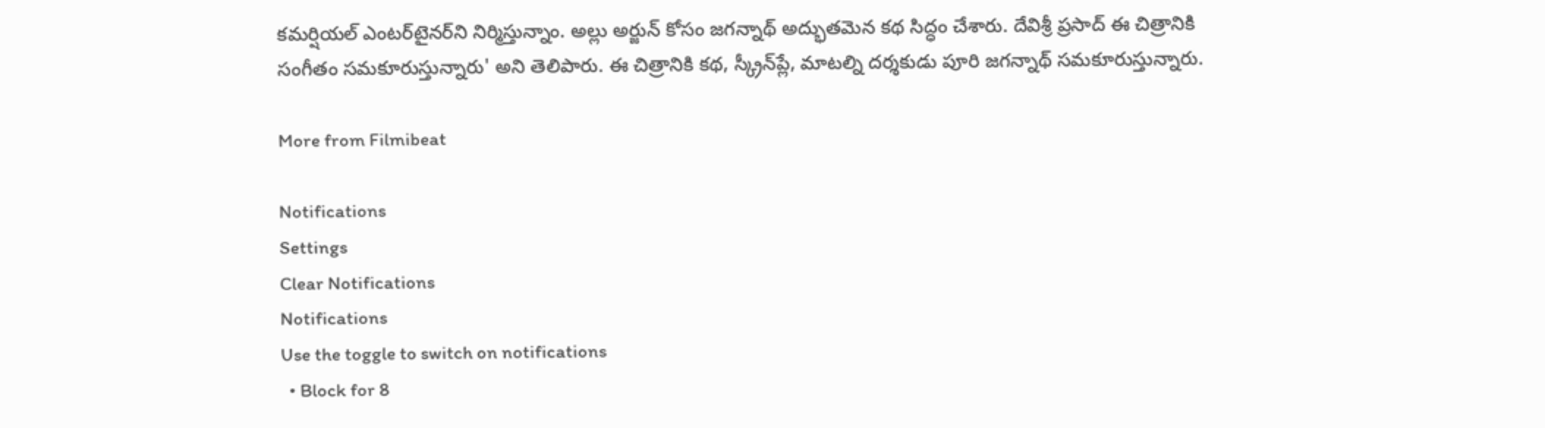కమర్షియల్‌ ఎంటర్‌టైనర్‌ని నిర్మిస్తున్నాం. అల్లు అర్జున్‌ కోసం జగన్నాథ్‌ అద్భుతమెన కథ సిద్ధం చేశారు. దేవిశ్రీ ప్రసాద్‌ ఈ చిత్రానికి సంగీతం సమకూరుస్తున్నారు' అని తెలిపారు. ఈ చిత్రానికి కథ, స్క్రీన్‌ప్లే, మాటల్ని దర్శకుడు పూరి జగన్నాథ్‌ సమకూరుస్తున్నారు.

More from Filmibeat

Notifications
Settings
Clear Notifications
Notifications
Use the toggle to switch on notifications
  • Block for 8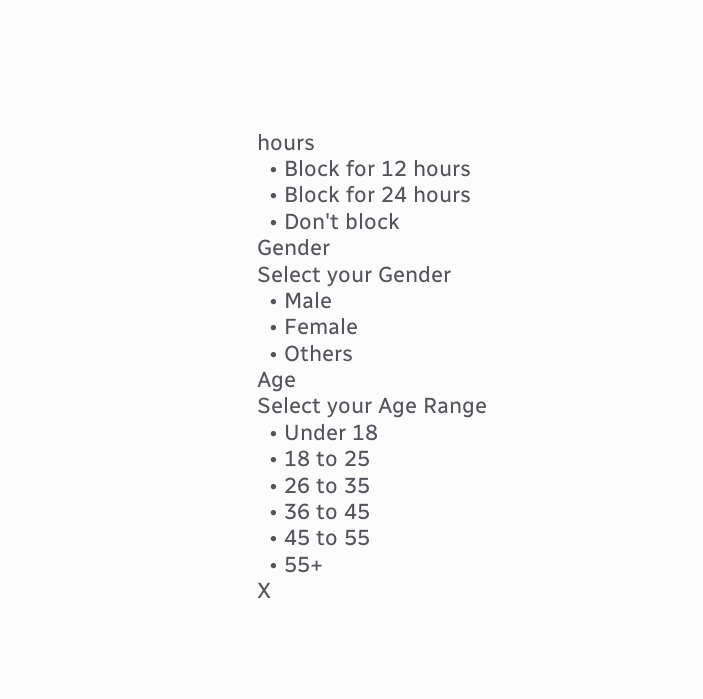hours
  • Block for 12 hours
  • Block for 24 hours
  • Don't block
Gender
Select your Gender
  • Male
  • Female
  • Others
Age
Select your Age Range
  • Under 18
  • 18 to 25
  • 26 to 35
  • 36 to 45
  • 45 to 55
  • 55+
X